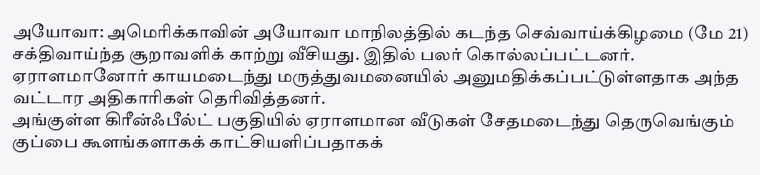அயோவா: அமெரிக்காவின் அயோவா மாநிலத்தில் கடந்த செவ்வாய்க்கிழமை (மே 21) சக்திவாய்ந்த சூறாவளிக் காற்று வீசியது. இதில் பலர் கொல்லப்பட்டனர். ஏராளமானோர் காயமடைந்து மருத்துவமனையில் அனுமதிக்கப்பட்டுள்ளதாக அந்த வட்டார அதிகாரிகள் தெரிவித்தனர்.
அங்குள்ள கிரீன்ஃபீல்ட் பகுதியில் ஏராளமான வீடுகள் சேதமடைந்து தெருவெங்கும் குப்பை கூளங்களாகக் காட்சியளிப்பதாகக்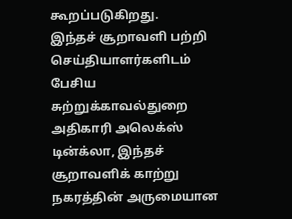கூறப்படுகிறது.
இந்தச் சூறாவளி பற்றி செய்தியாளர்களிடம் பேசிய சுற்றுக்காவல்துறை அதிகாரி அலெக்ஸ் டின்க்லா, இந்தச் சூறாவளிக் காற்று நகரத்தின் அருமையான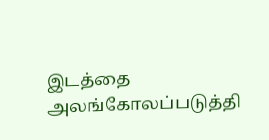இடத்தை அலங்கோலப்படுத்தி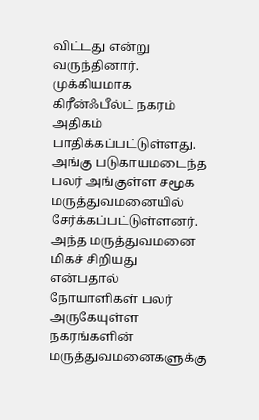விட்டது என்று வருந்தினார்.
முக்கியமாக கிரீன்ஃபீல்ட் நகரம் அதிகம் பாதிக்கப்பட்டுள்ளது. அங்கு படுகாயமடைந்த பலர் அங்குள்ள சமூக மருத்துவமனையில் சேர்க்கப்பட்டுள்ளனர். அந்த மருத்துவமனை மிகச் சிறியது என்பதால் நோயாளிகள் பலர் அருகேயுள்ள நகரங்களின் மருத்துவமனைகளுக்கு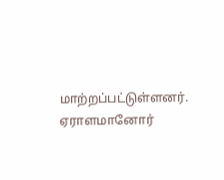மாற்றப்பட்டுள்ளனர்.
ஏராளமானோர்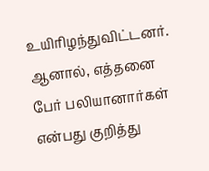உயிரிழந்துவிட்டனர். ஆனால், எத்தனை பேர் பலியானார்கள் என்பது குறித்து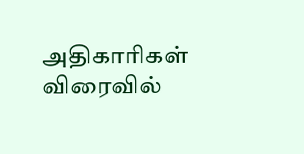அதிகாரிகள் விரைவில்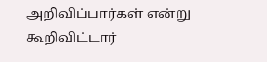அறிவிப்பார்கள் என்று கூறிவிட்டார்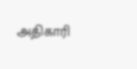அதிகாரி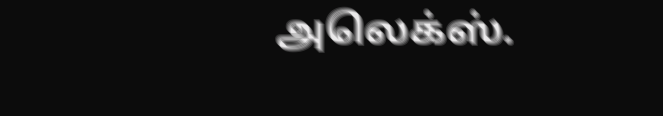அலெக்ஸ்.